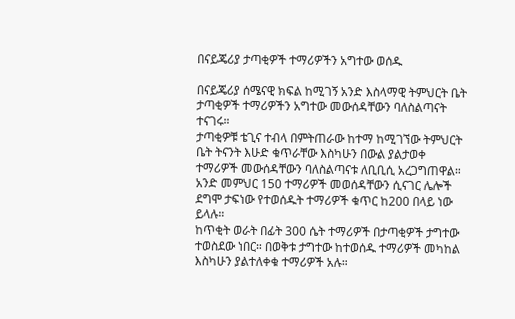በናይጄሪያ ታጣቂዎች ተማሪዎችን አግተው ወሰዱ

በናይጄሪያ ሰሜናዊ ክፍል ከሚገኝ አንድ እስላማዊ ትምህርት ቤት ታጣቂዎች ተማሪዎችን አግተው መውሰዳቸውን ባለስልጣናት ተናገሩ።
ታጣቂዎቹ ቴጊና ተብላ በምትጠራው ከተማ ከሚገኘው ትምህርት ቤት ትናንት እሁድ ቁጥራቸው እስካሁን በውል ያልታወቀ ተማሪዎች መውሰዳቸውን ባለስልጣናቱ ለቢቢሲ አረጋግጠዋል።
አንድ መምህር 150 ተማሪዎች መወሰዳቸውን ሲናገር ሌሎች ደግሞ ታፍነው የተወሰዱት ተማሪዎች ቁጥር ከ200 በላይ ነው ይላሉ።
ከጥቂት ወራት በፊት 300 ሴት ተማሪዎች በታጣቂዎች ታግተው ተወስደው ነበር። በወቅቱ ታግተው ከተወሰዱ ተማሪዎች መካከል እስካሁን ያልተለቀቁ ተማሪዎች አሉ።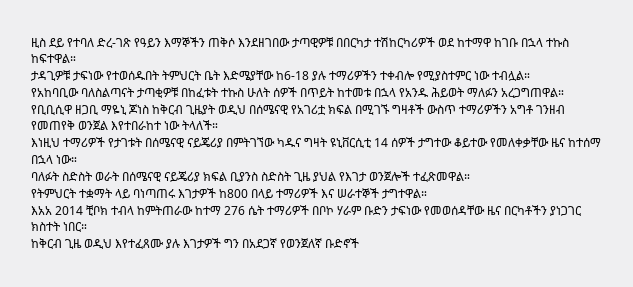ዚስ ደይ የተባለ ድረ-ገጽ የዓይን እማኞችን ጠቅሶ እንደዘገበው ታጣዊዎቹ በበርካታ ተሽከርካሪዎች ወደ ከተማዋ ከገቡ በኋላ ተኩስ ከፍተዋል።
ታዳጊዎቹ ታፍነው የተወሰዱበት ትምህርት ቤት እድሜያቸው ከ6-18 ያሉ ተማሪዎችን ተቀብሎ የሚያስተምር ነው ተብሏል።
የአከባቢው ባለስልጣናት ታጣቂዎቹ በከፈቱት ተኩስ ሁለት ሰዎች በጥይት ከተመቱ በኋላ የአንዱ ሕይወት ማለፉን አረጋግጠዋል።
የቢቢሲዋ ዘጋቢ ማዬኒ ጆነስ ከቅርብ ጊዜያት ወዲህ በሰሜናዊ የአገሪቷ ክፍል በሚገኙ ግዛቶች ውስጥ ተማሪዎችን አግቶ ገንዘብ የመጠየቅ ወንጀል እየተበራከተ ነው ትላለች።
እነዚህ ተማሪዎች የታገቱት በሰሜናዊ ናይጄሪያ በምትገኘው ካዱና ግዛት ዩኒቨርሲቲ 14 ሰዎች ታግተው ቆይተው የመለቀቃቸው ዜና ከተሰማ በኋላ ነው።
ባለፉት ስድስት ወራት በሰሜናዊ ናይጄሪያ ክፍል ቢያንስ ስድስት ጊዜ ያህል የእገታ ወንጀሎች ተፈጽመዋል።
የትምህርት ተቋማት ላይ ባነጣጠሩ እገታዎች ከ800 በላይ ተማሪዎች እና ሠራተኞች ታግተዋል።
እአአ 2014 ቺቦክ ተብላ ከምትጠራው ከተማ 276 ሴት ተማሪዎች በቦኮ ሃራም ቡድን ታፍነው የመወሰዳቸው ዜና በርካቶችን ያነጋገር ክስተት ነበር።
ከቅርብ ጊዜ ወዲህ እየተፈጸሙ ያሉ እገታዎች ግን በአደጋኛ የወንጀለኛ ቡድኖች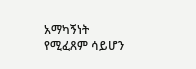አማካኝነት የሚፈጸም ሳይሆን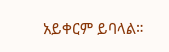አይቀርም ይባላል።